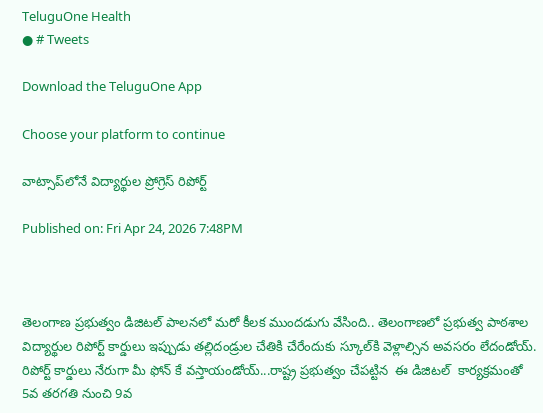TeluguOne Health
● # Tweets

Download the TeluguOne App

Choose your platform to continue

వాట్సాప్‌లోనే విద్యార్థుల ప్రోగ్రెస్ రిపోర్ట్

Published on: Fri Apr 24, 2026 7:48PM



తెలంగాణ ప్రభుత్వం డిజిటల్ పాలనలో మరో కీలక ముందడుగు వేసింది.. తెలంగాణలో ప్రభుత్వ పాఠశాల విద్యార్థుల రిపోర్ట్ కార్డులు ఇప్పుడు తల్లిదండ్రుల చేతికి చేరేందుకు స్కూల్‌కి వెళ్లాల్సిన అవసరం లేదండోయ్. రిపోర్ట్ కార్డులు నేరుగా మీ ఫోన్ కే వస్తాయండోయ్...రాష్ట్ర ప్రభుత్వం చేపట్టిన  ఈ డిజిటల్  కార్యక్రమంతో 5వ తరగతి నుంచి 9వ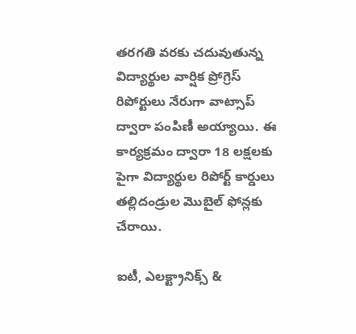తరగతి వరకు చదువుతున్న విద్యార్థుల వార్షిక ప్రోగ్రెస్ రిపోర్టులు నేరుగా వాట్సాప్ ద్వారా పంపిణీ అయ్యాయి. ఈ కార్యక్రమం ద్వారా 18 లక్షలకు పైగా విద్యార్థుల రిపోర్ట్ కార్డులు తల్లిదండ్రుల మొబైల్ ఫోన్లకు చేరాయి.

ఐటీ, ఎలక్ట్రానిక్స్ &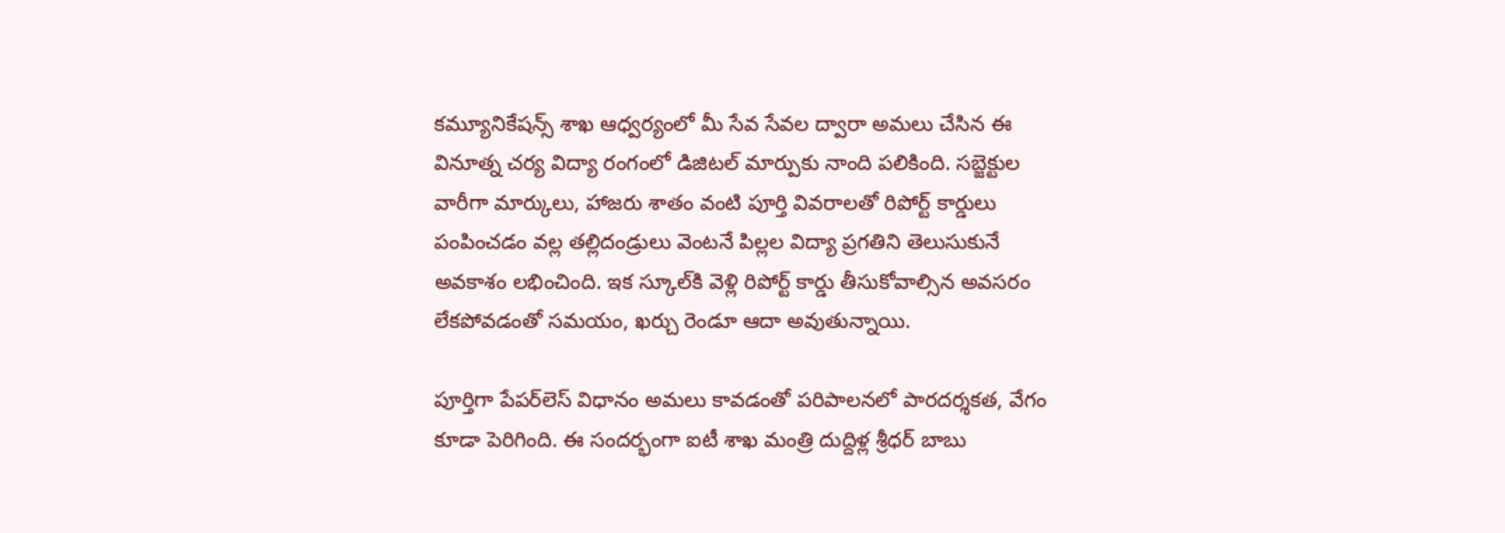కమ్యూనికేషన్స్ శాఖ ఆధ్వర్యంలో మీ సేవ సేవల ద్వారా అమలు చేసిన ఈ వినూత్న చర్య విద్యా రంగంలో డిజిటల్ మార్పుకు నాంది పలికింది. సబ్జెక్టుల వారీగా మార్కులు, హాజరు శాతం వంటి పూర్తి వివరాలతో రిపోర్ట్ కార్డులు పంపించడం వల్ల తల్లిదండ్రులు వెంటనే పిల్లల విద్యా ప్రగతిని తెలుసుకునే అవకాశం లభించింది. ఇక స్కూల్‌కి వెళ్లి రిపోర్ట్ కార్డు తీసుకోవాల్సిన అవసరం లేకపోవడంతో సమయం, ఖర్చు రెండూ ఆదా అవుతున్నాయి.

పూర్తిగా పేపర్‌లెస్ విధానం అమలు కావడంతో పరిపాలనలో పారదర్శకత, వేగం కూడా పెరిగింది. ఈ సందర్భంగా ఐటీ శాఖ మంత్రి దుద్దిళ్ల శ్రీధర్ బాబు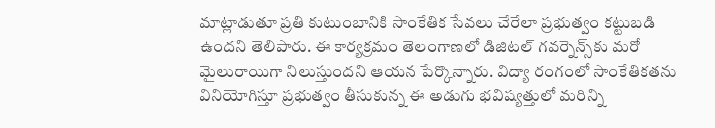మాట్లాడుతూ ప్రతి కుటుంబానికి సాంకేతిక సేవలు చేరేలా ప్రభుత్వం కట్టుబడి ఉందని తెలిపారు. ఈ కార్యక్రమం తెలంగాణలో డిజిటల్ గవర్నెన్స్‌కు మరో మైలురాయిగా నిలుస్తుందని ఆయన పేర్కొన్నారు. విద్యా రంగంలో సాంకేతికతను వినియోగిస్తూ ప్రభుత్వం తీసుకున్న ఈ అడుగు భవిష్యత్తులో మరిన్ని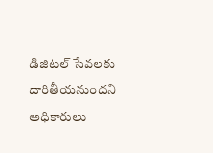డిజిటల్ సేవలకు దారితీయనుందని అధికారులు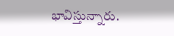భావిస్తున్నారు.